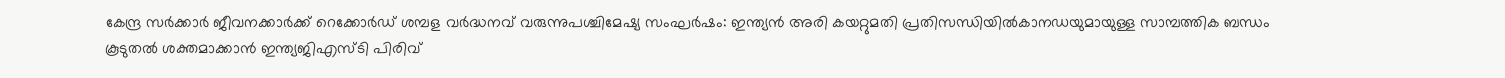കേന്ദ്ര സർക്കാർ ജീവനക്കാർക്ക് റെക്കോർഡ് ശമ്പള വർദ്ധനവ് വരുന്നുപശ്ചിമേഷ്യ സംഘർഷം: ഇന്ത്യൻ അരി കയറ്റുമതി പ്രതിസന്ധിയിൽകാനഡയുമായുള്ള സാമ്പത്തിക ബന്ധം കൂടുതൽ ശക്തമാക്കാൻ ഇന്ത്യജിഎസ്ടി പിരിവ്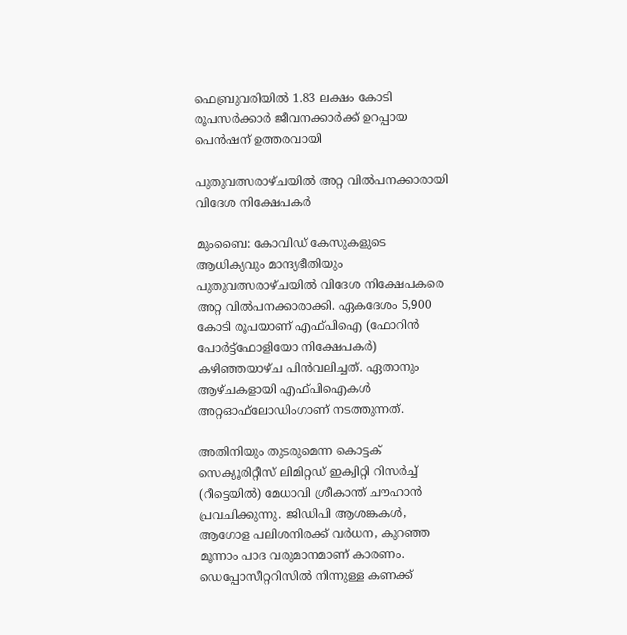ഫെബ്രുവരിയിൽ 1.83 ലക്ഷം കോടി രൂപസർക്കാർ ജീവനക്കാർക്ക് ഉറപ്പായ പെൻഷന് ഉത്തരവായി

പുതുവത്സരാഴ്ചയില്‍ അറ്റ വില്‍പനക്കാരായി വിദേശ നിക്ഷേപകര്‍

മുംബൈ: കോവിഡ് കേസുകളുടെ ആധിക്യവും മാന്ദ്യഭീതിയും പുതുവത്സരാഴ്ചയില്‍ വിദേശ നിക്ഷേപകരെ അറ്റ വില്‍പനക്കാരാക്കി. ഏകദേശം 5,900 കോടി രൂപയാണ് എഫ്പിഐ (ഫോറിന്‍ പോര്‍ട്ട്‌ഫോളിയോ നിക്ഷേപകര്‍) കഴിഞ്ഞയാഴ്ച പിന്‍വലിച്ചത്. ഏതാനും ആഴ്ചകളായി എഫ്പിഐകള്‍ അറ്റഓഫ്‌ലോഡിംഗാണ് നടത്തുന്നത്.

അതിനിയും തുടരുമെന്ന കൊട്ടക് സെക്യൂരിറ്റീസ് ലിമിറ്റഡ് ഇക്വിറ്റി റിസര്‍ച്ച് (റീട്ടെയില്‍) മേധാവി ശ്രീകാന്ത് ചൗഹാന്‍ പ്രവചിക്കുന്നു. ജിഡിപി ആശങ്കകള്‍, ആഗോള പലിശനിരക്ക് വര്‍ധന, കുറഞ്ഞ മൂന്നാം പാദ വരുമാനമാണ് കാരണം. ഡെപ്പോസീറ്ററിസില്‍ നിന്നുള്ള കണക്ക്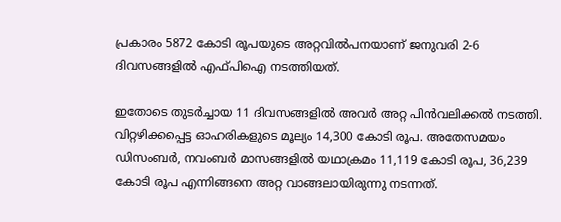പ്രകാരം 5872 കോടി രൂപയുടെ അറ്റവില്‍പനയാണ് ജനുവരി 2-6 ദിവസങ്ങളില്‍ എഫ്പിഐ നടത്തിയത്.

ഇതോടെ തുടര്‍ച്ചായ 11 ദിവസങ്ങളില്‍ അവര്‍ അറ്റ പിന്‍വലിക്കല്‍ നടത്തി. വിറ്റഴിക്കപ്പെട്ട ഓഹരികളുടെ മൂല്യം 14,300 കോടി രൂപ. അതേസമയം ഡിസംബര്‍, നവംബര്‍ മാസങ്ങളില്‍ യഥാക്രമം 11,119 കോടി രൂപ, 36,239 കോടി രൂപ എന്നിങ്ങനെ അറ്റ വാങ്ങലായിരുന്നു നടന്നത്.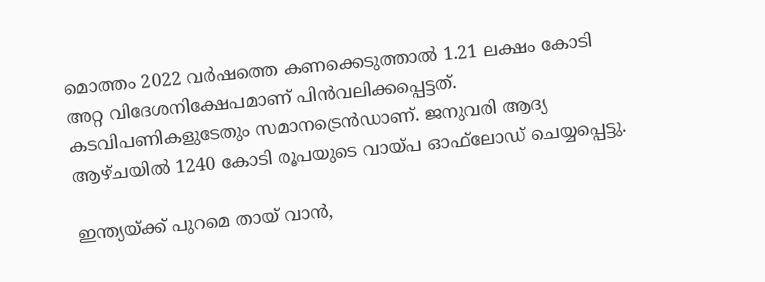മൊത്തം 2022 വര്‍ഷത്തെ കണക്കെടുത്താല്‍ 1.21 ലക്ഷം കോടി അറ്റ വിദേശനിക്ഷേപമാണ് പിന്‍വലിക്കപ്പെട്ടത്. കടവിപണികളുടേതും സമാനട്രെന്‍ഡാണ്. ജനുവരി ആദ്യ ആഴ്ചയില്‍ 1240 കോടി രൂപയുടെ വായ്പ ഓഫ്‌ലോഡ് ചെയ്യപ്പെട്ടു.

ഇന്ത്യയ്ക്ക് പുറമെ തായ് വാന്‍,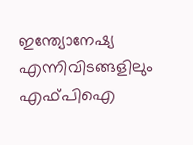ഇന്ത്യോനേഷ്യ എന്നിവിടങ്ങളിലും എഫ്പിഐ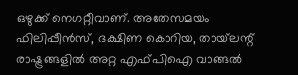ഒഴുക്ക് നെഗറ്റീവാണ്. അതേസമയം ഫിലിപ്പീന്‍സ്, ദക്ഷിണ കൊറിയ, തായ്‌ലന്റ് രാഷ്ട്രങ്ങളില്‍ അറ്റ എഫ്പിഐ വാങ്ങല്‍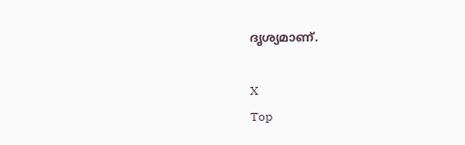ദൃശ്യമാണ്.

X
Top